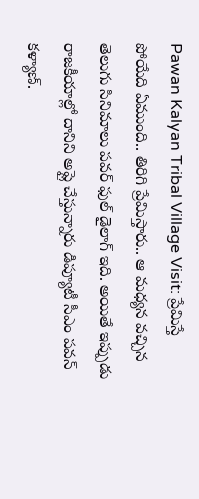Pawan Kalyan Tribal Village Visit: ప్రేమిస్తే పోయేది ఏముంది.. తిరిగి ప్రేమిస్తారు.. ఆ మధ్యన వచ్చిన తెలుగు సినిమాలు పవర్ ఫుల్ డైలాగ్ ఇది. అయితే ఇప్పుడు రాజకీయాల్లో దానిని అప్లై చేస్తున్నారు డిప్యూటీ సీఎం పవన్ కళ్యాణ్.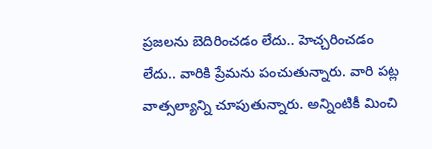ప్రజలను బెదిరించడం లేదు.. హెచ్చరించడం లేదు.. వారికి ప్రేమను పంచుతున్నారు. వారి పట్ల వాత్సల్యాన్ని చూపుతున్నారు. అన్నింటికీ మించి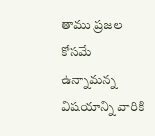తాము ప్రజల కోసమే ఉన్నామన్న విషయాన్ని వారికి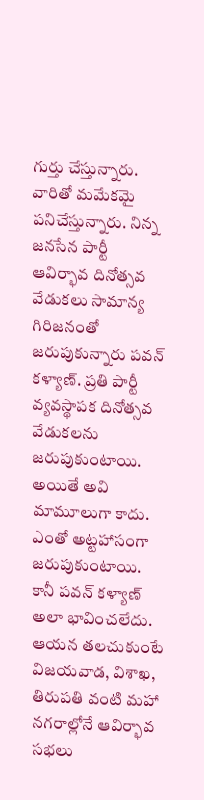గుర్తు చేస్తున్నారు. వారితో మమేకమై పనిచేస్తున్నారు. నిన్న జనసేన పార్టీ ఆవిర్భావ దినోత్సవ వేడుకలు సామాన్య గిరిజనంతో జరుపుకున్నారు పవన్ కళ్యాణ్. ప్రతి పార్టీ వ్యవస్థాపక దినోత్సవ వేడుకలను జరుపుకుంటాయి. అయితే అవి మామూలుగా కాదు. ఎంతో అట్టహాసంగా జరుపుకుంటాయి. కానీ పవన్ కళ్యాణ్ అలా భావించలేదు. ఆయన తలచుకుంటే విజయవాడ, విశాఖ, తిరుపతి వంటి మహా నగరాల్లోనే ఆవిర్భావ సభలు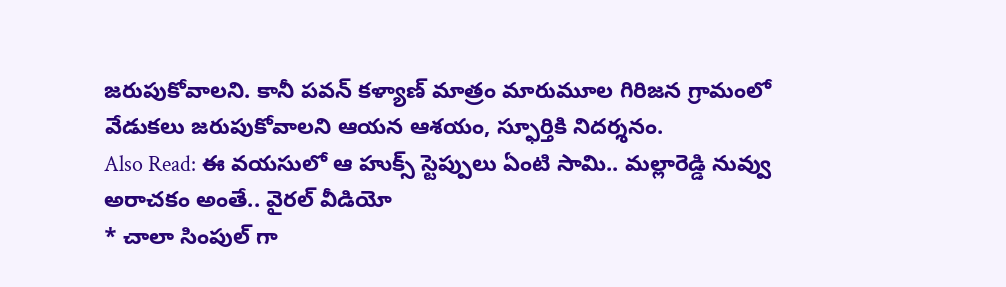జరుపుకోవాలని. కానీ పవన్ కళ్యాణ్ మాత్రం మారుమూల గిరిజన గ్రామంలో వేడుకలు జరుపుకోవాలని ఆయన ఆశయం, స్ఫూర్తికి నిదర్శనం.
Also Read: ఈ వయసులో ఆ హుక్స్ స్టెప్పులు ఏంటి సామి.. మల్లారెడ్డి నువ్వు అరాచకం అంతే.. వైరల్ వీడియో
* చాలా సింపుల్ గా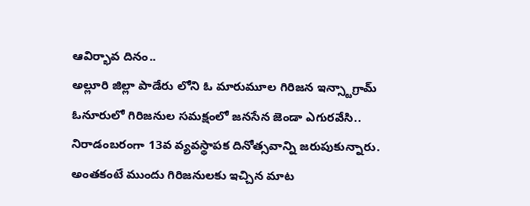ఆవిర్భావ దినం..
అల్లూరి జిల్లా పాడేరు లోని ఓ మారుమూల గిరిజన ఇన్స్టాగ్రామ్ ఓనూరులో గిరిజనుల సమక్షంలో జనసేన జెండా ఎగురవేసి.. నిరాడంబరంగా 13వ వ్యవస్థాపక దినోత్సవాన్ని జరుపుకున్నారు. అంతకంటే ముందు గిరిజనులకు ఇచ్చిన మాట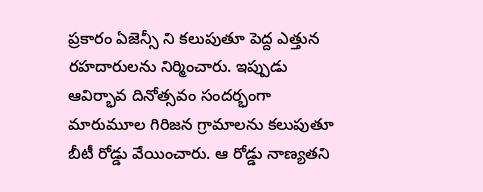ప్రకారం ఏజెన్సీ ని కలుపుతూ పెద్ద ఎత్తున రహదారులను నిర్మించారు. ఇప్పుడు ఆవిర్భావ దినోత్సవం సందర్భంగా మారుమూల గిరిజన గ్రామాలను కలుపుతూ బీటీ రోడ్డు వేయించారు. ఆ రోడ్డు నాణ్యతని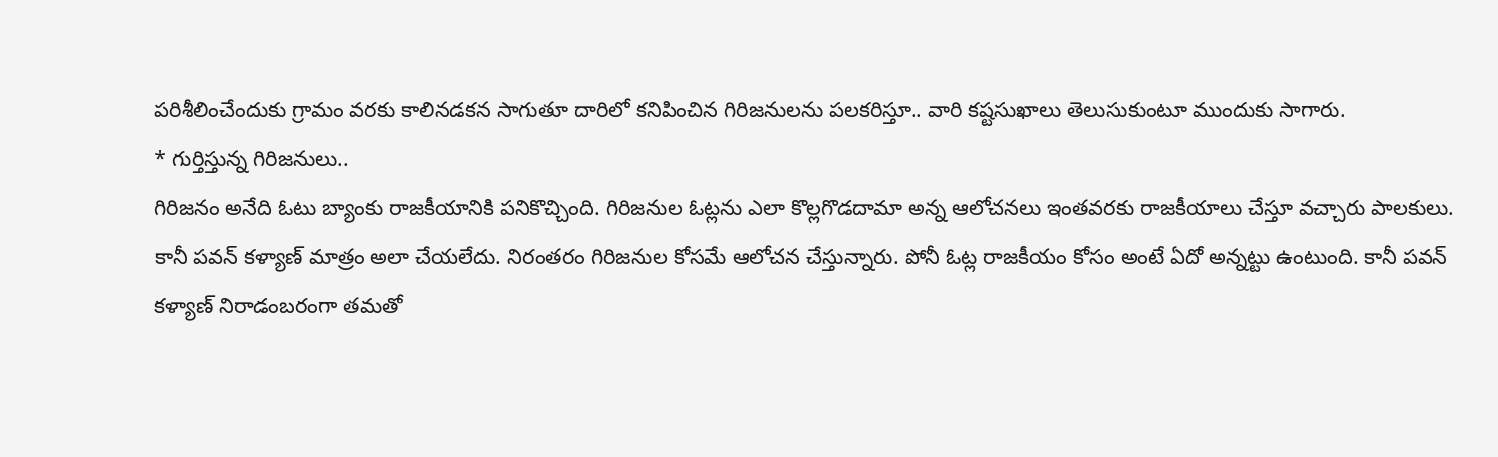పరిశీలించేందుకు గ్రామం వరకు కాలినడకన సాగుతూ దారిలో కనిపించిన గిరిజనులను పలకరిస్తూ.. వారి కష్టసుఖాలు తెలుసుకుంటూ ముందుకు సాగారు.
* గుర్తిస్తున్న గిరిజనులు..
గిరిజనం అనేది ఓటు బ్యాంకు రాజకీయానికి పనికొచ్చింది. గిరిజనుల ఓట్లను ఎలా కొల్లగొడదామా అన్న ఆలోచనలు ఇంతవరకు రాజకీయాలు చేస్తూ వచ్చారు పాలకులు. కానీ పవన్ కళ్యాణ్ మాత్రం అలా చేయలేదు. నిరంతరం గిరిజనుల కోసమే ఆలోచన చేస్తున్నారు. పోనీ ఓట్ల రాజకీయం కోసం అంటే ఏదో అన్నట్టు ఉంటుంది. కానీ పవన్ కళ్యాణ్ నిరాడంబరంగా తమతో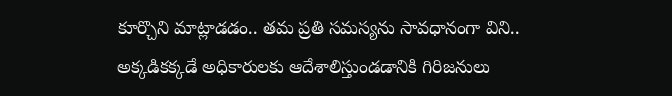కూర్చొని మాట్లాడడం.. తమ ప్రతి సమస్యను సావధానంగా విని.. అక్కడికక్కడే అధికారులకు ఆదేశాలిస్తుండడానికి గిరిజనులు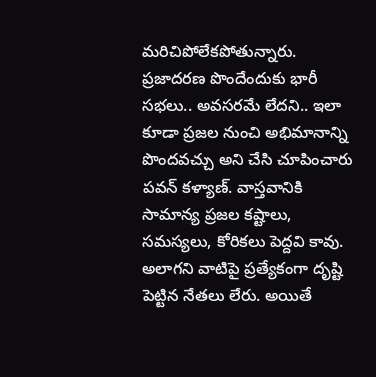మరిచిపోలేకపోతున్నారు. ప్రజాదరణ పొందేందుకు భారీ సభలు.. అవసరమే లేదని.. ఇలా కూడా ప్రజల నుంచి అభిమానాన్ని పొందవచ్చు అని చేసి చూపించారు పవన్ కళ్యాణ్. వాస్తవానికి సామాన్య ప్రజల కష్టాలు, సమస్యలు, కోరికలు పెద్దవి కావు. అలాగని వాటిపై ప్రత్యేకంగా దృష్టి పెట్టిన నేతలు లేరు. అయితే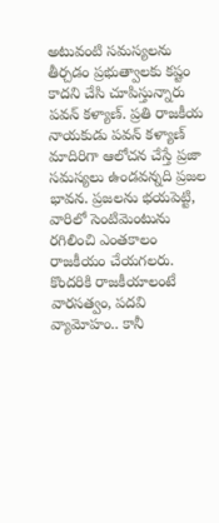అటువంటి సమస్యలను తీర్చడం ప్రభుత్వాలకు కష్టం కాదని చేసి చూపిస్తున్నారు పవన్ కళ్యాణ్. ప్రతి రాజకీయ నాయకుడు పవన్ కళ్యాణ్ మాదిరిగా ఆలోచన చేస్తే ప్రజా సమస్యలు ఉండవన్నది ప్రజల భావన. ప్రజలను భయపెట్టి, వారిలో సెంటిమెంటును రగిలించి ఎంతకాలం రాజకీయం చేయగలరు. కొందరికి రాజకీయాలంటే వారసత్వం, పదవి వ్యామోహం.. కానీ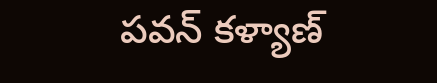పవన్ కళ్యాణ్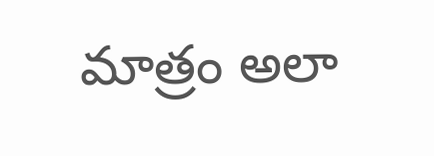మాత్రం అలా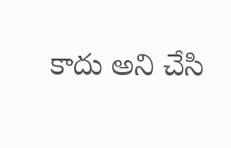కాదు అని చేసి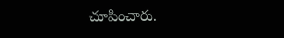చూపించారు.